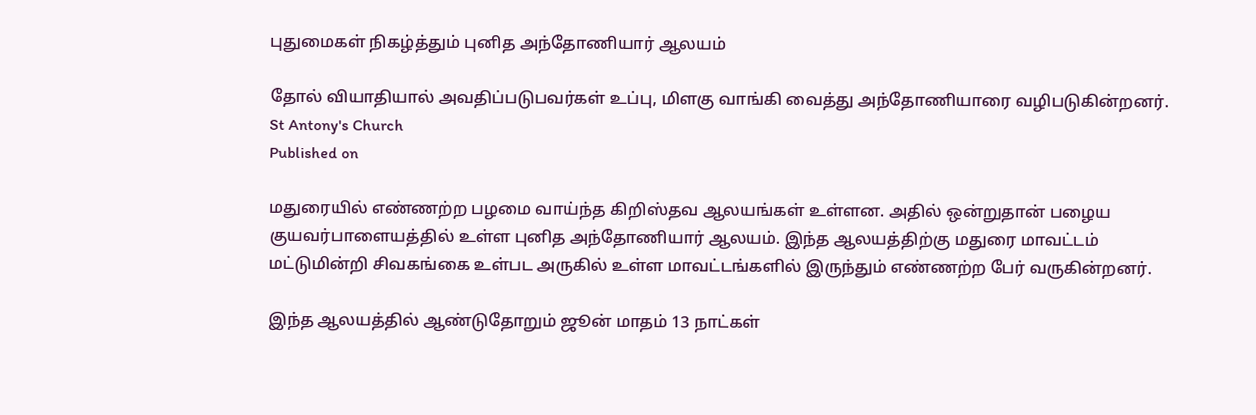புதுமைகள் நிகழ்த்தும் புனித அந்தோணியார் ஆலயம்

தோல் வியாதியால் அவதிப்படுபவர்கள் உப்பு, மிளகு வாங்கி வைத்து அந்தோணியாரை வழிபடுகின்றனர்.
St Antony's Church
Published on

மதுரையில் எண்ணற்ற பழமை வாய்ந்த கிறிஸ்தவ ஆலயங்கள் உள்ளன. அதில் ஒன்றுதான் பழைய குயவர்பாளையத்தில் உள்ள புனித அந்தோணியார் ஆலயம். இந்த ஆலயத்திற்கு மதுரை மாவட்டம் மட்டுமின்றி சிவகங்கை உள்பட அருகில் உள்ள மாவட்டங்களில் இருந்தும் எண்ணற்ற பேர் வருகின்றனர்.

இந்த ஆலயத்தில் ஆண்டுதோறும் ஜூன் மாதம் 13 நாட்கள்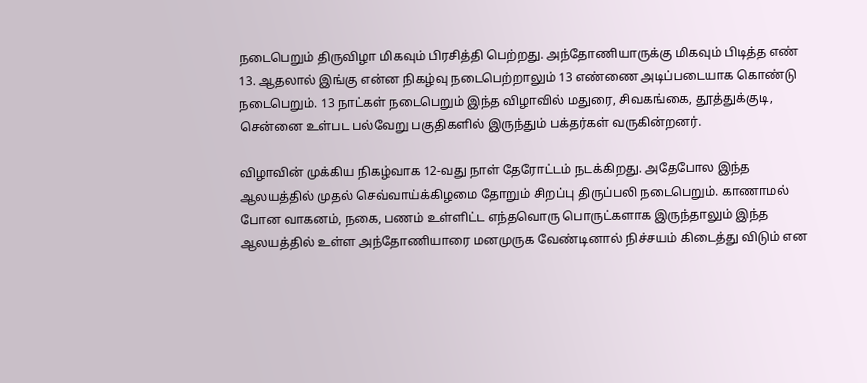நடைபெறும் திருவிழா மிகவும் பிரசித்தி பெற்றது. அந்தோணியாருக்கு மிகவும் பிடித்த எண் 13. ஆதலால் இங்கு என்ன நிகழ்வு நடைபெற்றாலும் 13 எண்ணை அடிப்படையாக கொண்டு நடைபெறும். 13 நாட்கள் நடைபெறும் இந்த விழாவில் மதுரை, சிவகங்கை, தூத்துக்குடி, சென்னை உள்பட பல்வேறு பகுதிகளில் இருந்தும் பக்தர்கள் வருகின்றனர்.

விழாவின் முக்கிய நிகழ்வாக 12-வது நாள் தேரோட்டம் நடக்கிறது. அதேபோல இந்த ஆலயத்தில் முதல் செவ்வாய்க்கிழமை தோறும் சிறப்பு திருப்பலி நடைபெறும். காணாமல் போன வாகனம், நகை, பணம் உள்ளிட்ட எந்தவொரு பொருட்களாக இருந்தாலும் இந்த ஆலயத்தில் உள்ள அந்தோணியாரை மனமுருக வேண்டினால் நிச்சயம் கிடைத்து விடும் என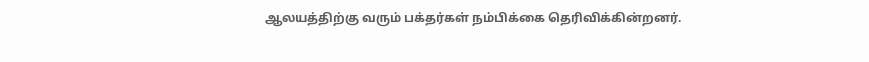ஆலயத்திற்கு வரும் பக்தர்கள் நம்பிக்கை தெரிவிக்கின்றனர்.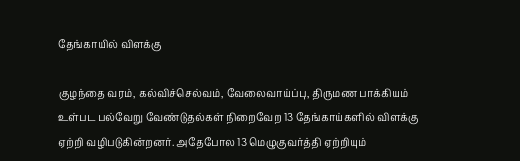தேங்காயில் விளக்கு

குழந்தை வரம், கல்விச்செல்வம், வேலைவாய்ப்பு, திருமண பாக்கியம் உள்பட பல்வேறு வேண்டுதல்கள் நிறைவேற 13 தேங்காய்களில் விளக்கு ஏற்றி வழிபடுகின்றனர். அதேபோல 13 மெழுகுவர்த்தி ஏற்றியும்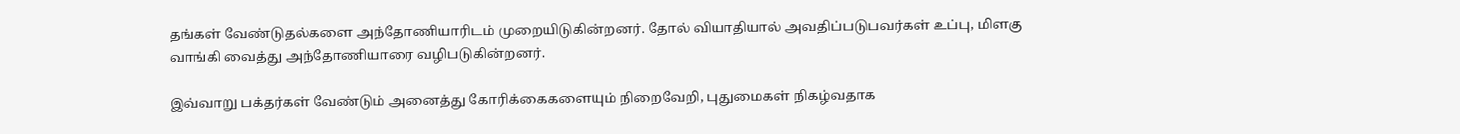தங்கள் வேண்டுதல்களை அந்தோணியாரிடம் முறையிடுகின்றனர். தோல் வியாதியால் அவதிப்படுபவர்கள் உப்பு, மிளகு வாங்கி வைத்து அந்தோணியாரை வழிபடுகின்றனர்.

இவ்வாறு பக்தர்கள் வேண்டும் அனைத்து கோரிக்கைகளையும் நிறைவேறி, புதுமைகள் நிகழ்வதாக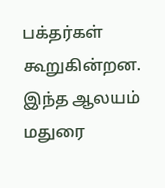பக்தர்கள் கூறுகின்றன. இந்த ஆலயம் மதுரை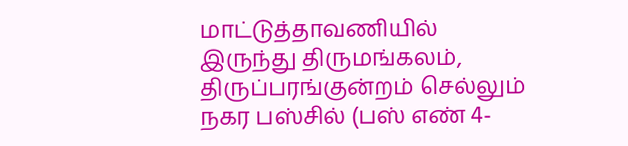மாட்டுத்தாவணியில் இருந்து திருமங்கலம், திருப்பரங்குன்றம் செல்லும் நகர பஸ்சில் (பஸ் எண் 4-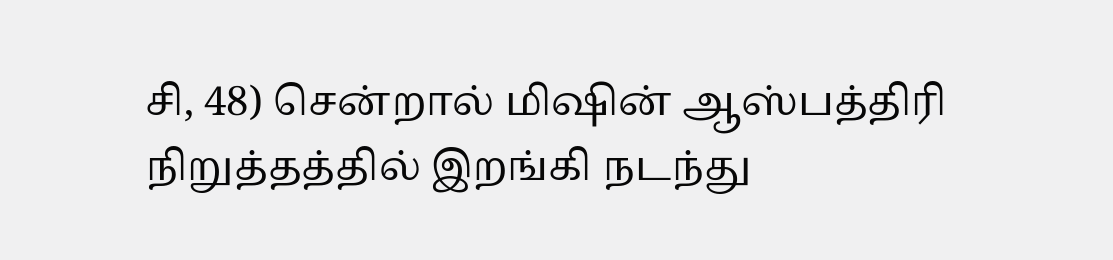சி, 48) சென்றால் மிஷின் ஆஸ்பத்திரி நிறுத்தத்தில் இறங்கி நடந்து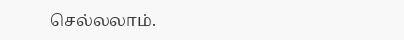செல்லலாம்.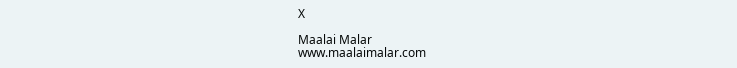X

Maalai Malar
www.maalaimalar.com